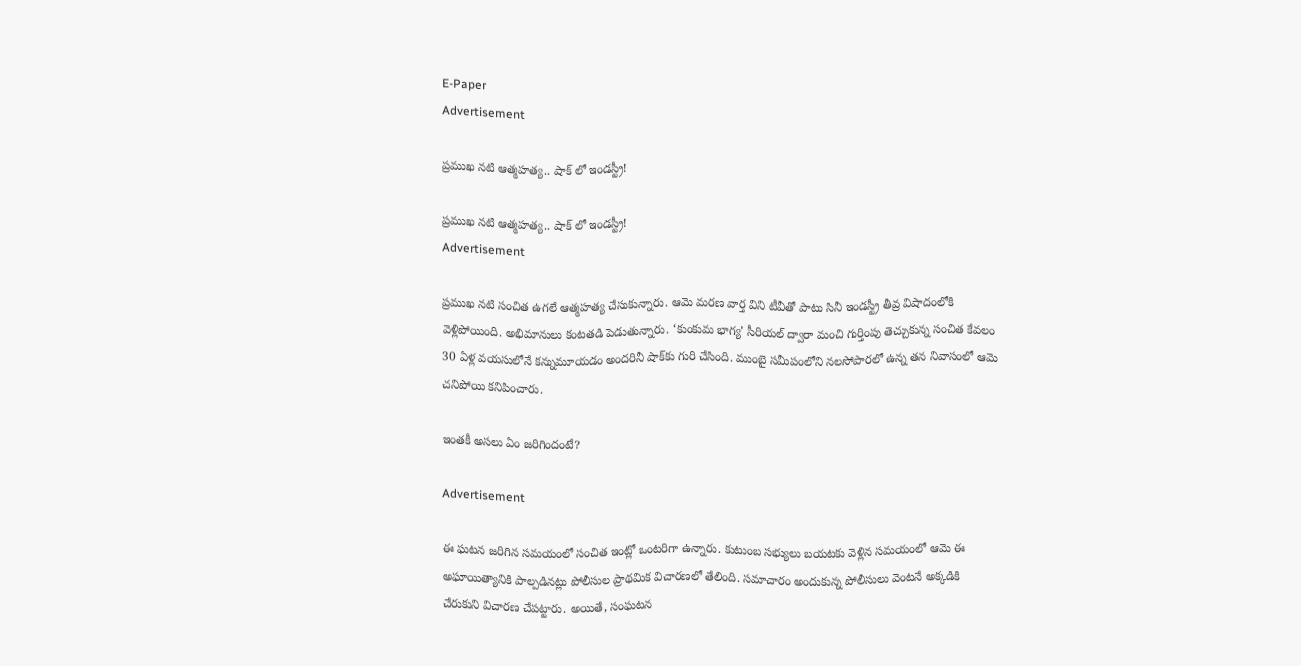E-Paper
Advertisement

ప్రముఖ నటి ఆత్మహత్య.. షాక్ లో ఇండస్ట్రీ!

ప్రముఖ నటి ఆత్మహత్య.. షాక్ లో ఇండస్ట్రీ!
Advertisement

ప్రముఖ నటి సంచిత ఉగలే ఆత్మహత్య చేసుకున్నారు. ఆమె మరణ వార్త విని టీవీతో పాటు సినీ ఇండస్ట్రీ తీవ్ర విషాదంలోకి వెళ్లిపోయింది. అభిమానులు కంటతడి పెడుతున్నారు. ‘కుంకుమ భాగ్య’ సీరియల్ ద్వారా మంచి గుర్తింపు తెచ్చుకున్న సంచిత కేవలం 30 ఏళ్ల వయసులోనే కన్నుమూయడం అందరినీ షాక్‌కు గురి చేసింది. ముంబై సమీపంలోని నలసోపారలో ఉన్న తన నివాసంలో ఆమె చనిపోయి కనిపించారు.

ఇంతకీ అసలు ఏం జరిగిందంటే?

Advertisement

ఈ ఘటన జరిగిన సమయంలో సంచిత ఇంట్లో ఒంటరిగా ఉన్నారు. కుటుంబ సభ్యులు బయటకు వెళ్లిన సమయంలో ఆమె ఈ అఘాయిత్యానికి పాల్పడినట్లు పోలీసుల ప్రాథమిక విచారణలో తేలింది. సమాచారం అందుకున్న పోలీసులు వెంటనే అక్కడికి చేరుకుని విచారణ చేపట్టారు. అయితే, సంఘటన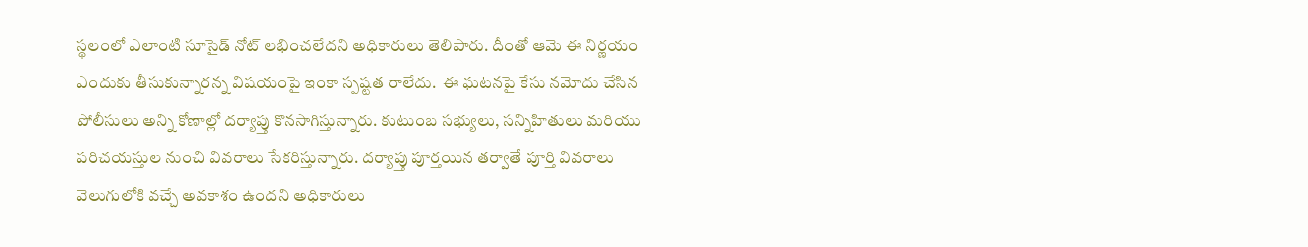స్థలంలో ఎలాంటి సూసైడ్ నోట్ లభించలేదని అధికారులు తెలిపారు. దీంతో ఆమె ఈ నిర్ణయం ఎందుకు తీసుకున్నారన్న విషయంపై ఇంకా స్పష్టత రాలేదు.  ఈ ఘటనపై కేసు నమోదు చేసిన పోలీసులు అన్ని కోణాల్లో దర్యాప్తు కొనసాగిస్తున్నారు. కుటుంబ సభ్యులు, సన్నిహితులు మరియు పరిచయస్తుల నుంచి వివరాలు సేకరిస్తున్నారు. దర్యాప్తు పూర్తయిన తర్వాతే పూర్తి వివరాలు వెలుగులోకి వచ్చే అవకాశం ఉందని అధికారులు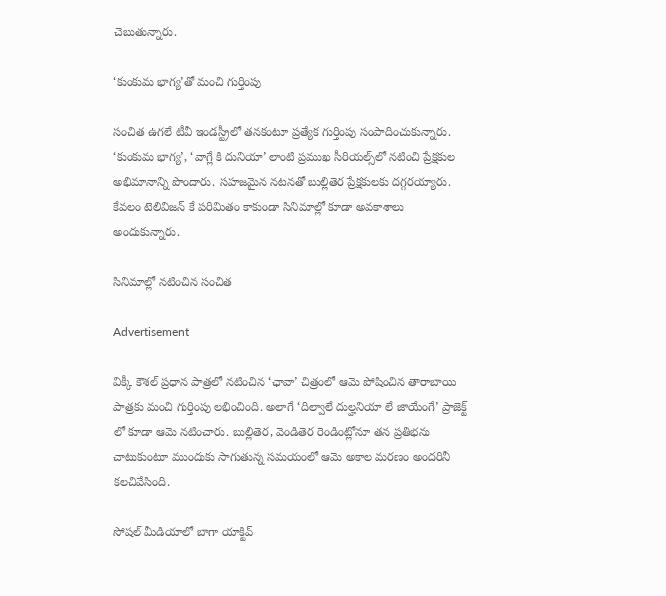చెబుతున్నారు.

‘కుంకుమ భాగ్య’తో మంచి గుర్తింపు

సంచిత ఉగలే టీవీ ఇండస్ట్రీలో తనకంటూ ప్రత్యేక గుర్తింపు సంపాదించుకున్నారు. ‘కుంకుమ భాగ్య’, ‘వాగ్లే కి దునియా’ లాంటి ప్రముఖ సీరియల్స్‌లో నటించి ప్రేక్షకుల అభిమానాన్ని పొందారు. సహజమైన నటనతో బుల్లితెర ప్రేక్షకులకు దగ్గరయ్యారు. కేవలం టెలివిజన్‌ కే పరిమితం కాకుండా సినిమాల్లో కూడా అవకాశాలు అందుకున్నారు.

సినిమాల్లో నటించిన సంచిత

Advertisement

విక్కీ కౌశల్ ప్రధాన పాత్రలో నటించిన ‘ఛావా’ చిత్రంలో ఆమె పోషించిన తారాబాయి పాత్రకు మంచి గుర్తింపు లభించింది. అలాగే ‘దిల్వాలే దుల్హనియా లే జాయేంగే’ ప్రాజెక్ట్‌ లో కూడా ఆమె నటించారు. బుల్లితెర, వెండితెర రెండింట్లోనూ తన ప్రతిభను చాటుకుంటూ ముందుకు సాగుతున్న సమయంలో ఆమె అకాల మరణం అందరినీ కలచివేసింది.

సోషల్ మీడియాలో బాగా యాక్టివ్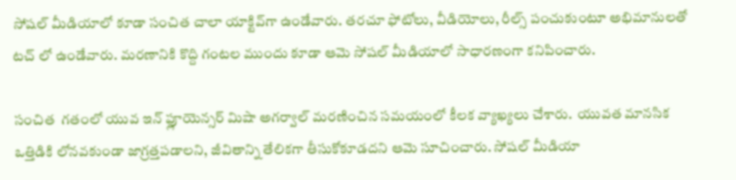సోషల్ మీడియాలో కూడా సంచిత చాలా యాక్టివ్‌గా ఉండేవారు. తరచూ ఫోటోలు, వీడియోలు, రీల్స్ పంచుకుంటూ అభిమానులతో టచ్‌ లో ఉండేవారు. మరణానికి కొద్ది గంటల ముందు కూడా ఆమె సోషల్ మీడియాలో సాధారణంగా కనిపించారు.

సంచిత  గతంలో యువ ఇన్‌ ఫ్లూయెన్సర్ మిషా అగర్వాల్ మరణించిన సమయంలో కీలక వ్యాఖ్యలు చేశారు.  యువత మానసిక ఒత్తిడికి లోనవకుండా జాగ్రత్తపడాలని, జీవితాన్ని తేలికగా తీసుకోకూడదని ఆమె సూచించారు. సోషల్ మీడియా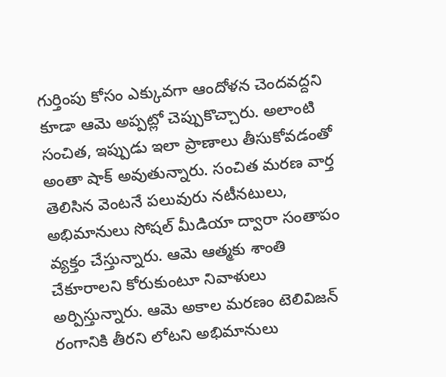గుర్తింపు కోసం ఎక్కువగా ఆందోళన చెందవద్దని కూడా ఆమె అప్పట్లో చెప్పుకొచ్చారు. అలాంటి సంచిత, ఇప్పుడు ఇలా ప్రాణాలు తీసుకోవడంతో అంతా షాక్ అవుతున్నారు. సంచిత మరణ వార్త తెలిసిన వెంటనే పలువురు నటీనటులు, అభిమానులు సోషల్ మీడియా ద్వారా సంతాపం వ్యక్తం చేస్తున్నారు. ఆమె ఆత్మకు శాంతి చేకూరాలని కోరుకుంటూ నివాళులు అర్పిస్తున్నారు. ఆమె అకాల మరణం టెలివిజన్ రంగానికి తీరని లోటని అభిమానులు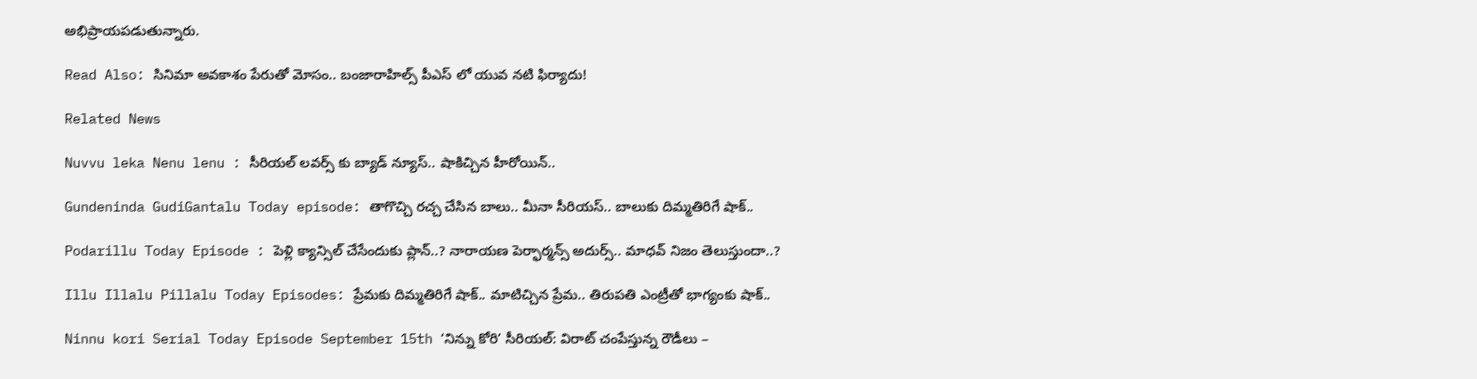అభిప్రాయపడుతున్నారు.

Read Also: సినిమా అవకాశం పేరుతో మోసం.. బంజారాహిల్స్ పీఎస్ లో యువ నటి ఫిర్యాదు!

Related News

Nuvvu leka Nenu lenu : సీరియల్ లవర్స్ కు బ్యాడ్ న్యూస్.. షాకిచ్చిన హీరోయిన్..

Gundeninda GudiGantalu Today episode: తాగొచ్చి రచ్చ చేసిన బాలు.. మీనా సీరియస్.. బాలుకు దిమ్మతిరిగే షాక్..

Podarillu Today Episode : పెళ్లి క్యాన్సిల్ చేసేందుకు ప్లాన్..? నారాయణ పెర్ఫార్మన్స్ అదుర్స్.. మాధవ్ నిజం తెలుస్తుందా..?

Illu Illalu Pillalu Today Episodes: ప్రేమకు దిమ్మతిరిగే షాక్.. మాటిచ్చిన ప్రేమ.. తిరుపతి ఎంట్రీతో భాగ్యంకు షాక్..

Ninnu kori Serial Today Episode September 15th ‘నిన్ను కోరి’ సీరియల్‌: విరాట్ చంపేస్తున్న రౌడీలు –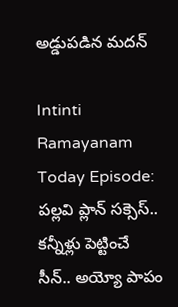అడ్డుపడిన మదన్

Intinti Ramayanam Today Episode: పల్లవి ప్లాన్ సక్సెస్.. కన్నీళ్లు పెట్టించే సీన్.. అయ్యో పాపం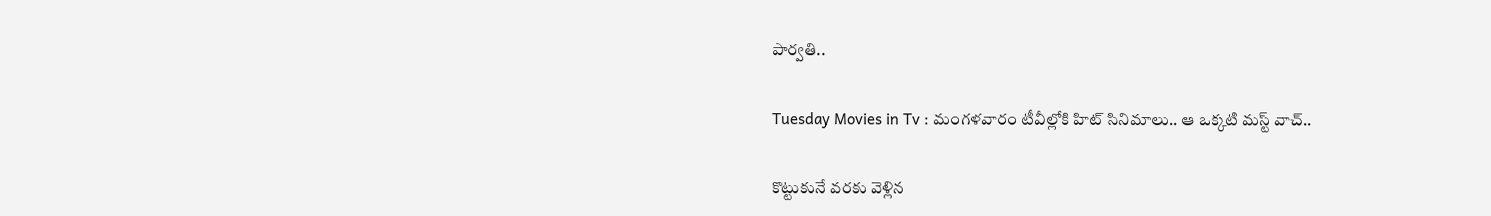పార్వతి..

Tuesday Movies in Tv : మంగళవారం టీవీల్లోకి హిట్ సినిమాలు.. ఆ ఒక్కటి మస్ట్ వాచ్..

కొట్టుకునే వరకు వెళ్లిన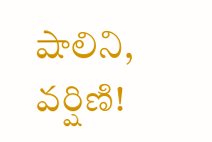షాలిని, వర్షిణి!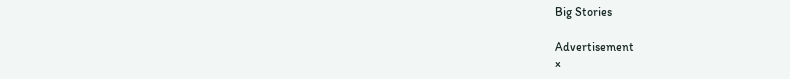Big Stories

Advertisement
×